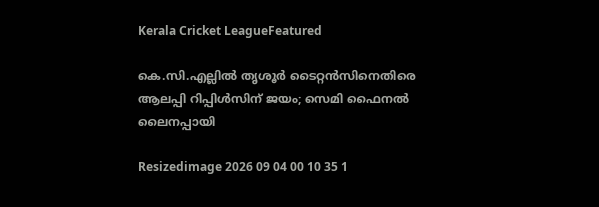Kerala Cricket LeagueFeatured

കെ.സി.എല്ലിൽ തൃശൂർ ടൈറ്റൻസിനെതിരെ ആലപ്പി റിപ്പിൾസിന് ജയം; സെമി ഫൈനൽ ലൈനപ്പായി

Resizedimage 2026 09 04 00 10 35 1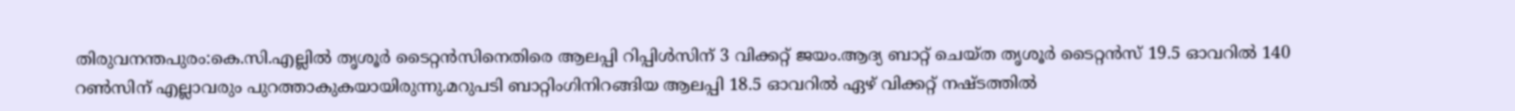തിരുവനന്തപുരം:കെ.സി.എല്ലിൽ തൃശൂർ ടൈറ്റൻസിനെതിരെ ആലപ്പി റിപ്പിൾസിന് 3 വിക്കറ്റ് ജയം.ആദ്യ ബാറ്റ് ചെയ്ത തൃശൂർ ടൈറ്റൻസ് 19.5 ഓവറിൽ 140 റൺസിന് എല്ലാവരും പുറത്താകുകയായിരുന്നു.മറുപടി ബാറ്റിംഗിനിറങ്ങിയ ആലപ്പി 18.5 ഓവറിൽ ഏഴ് വിക്കറ്റ് നഷ്ടത്തിൽ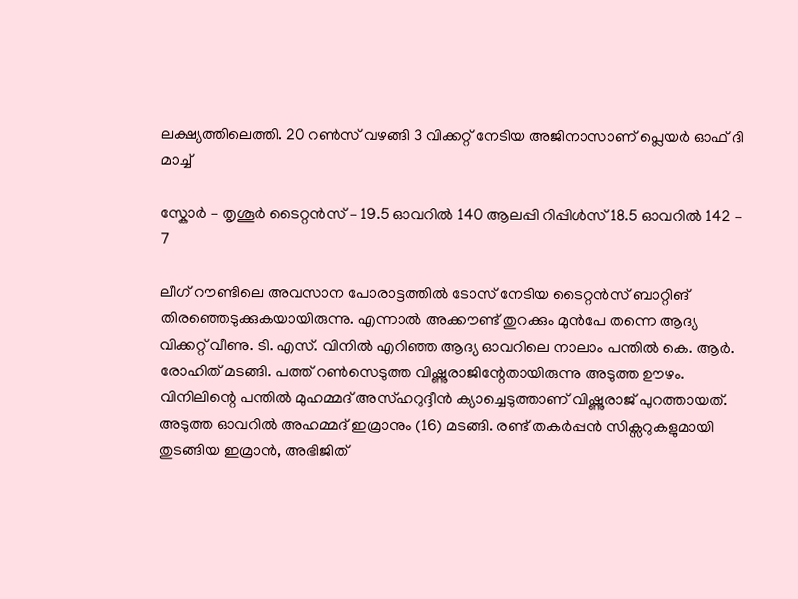ലക്ഷ്യത്തിലെത്തി. 20 റൺസ് വഴങ്ങി 3 വിക്കറ്റ് നേടിയ അജിനാസാണ് പ്ലെയർ ഓഫ് ദി മാച്ച്

സ്കോർ – തൃശൂർ ടൈറ്റൻസ് – 19.5 ഓവറിൽ 140 ആലപ്പി റിപ്പിൾസ് 18.5 ഓവറിൽ 142 – 7

ലീഗ് റൗണ്ടിലെ അവസാന പോരാട്ടത്തിൽ ടോസ് നേടിയ ടൈറ്റൻസ് ബാറ്റിങ് തിരഞ്ഞെടുക്കുകയായിരുന്നു. എന്നാൽ അക്കൗണ്ട് തുറക്കും മുൻപേ തന്നെ ആദ്യ വിക്കറ്റ് വീണു. ടി. എസ്. വിനിൽ എറിഞ്ഞ ആദ്യ ഓവറിലെ നാലാം പന്തിൽ കെ. ആർ. രോഹിത് മടങ്ങി. പത്ത് റൺസെടുത്ത വിഷ്ണുരാജിന്റേതായിരുന്നു അടുത്ത ഊഴം. വിനിലിന്റെ പന്തിൽ മുഹമ്മദ് അസ്ഹറുദ്ദീൻ ക്യാച്ചെടുത്താണ് വിഷ്ണുരാജ് പുറത്തായത്. അടുത്ത ഓവറിൽ അഹമ്മദ് ഇമ്രാനും (16) മടങ്ങി. രണ്ട് തകർപ്പൻ സിക്സറുകളുമായി തുടങ്ങിയ ഇമ്രാൻ, അഭിജിത്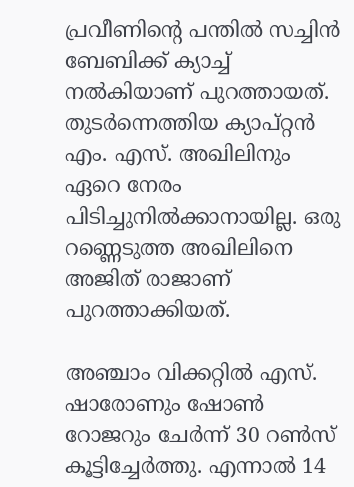പ്രവീണിന്റെ പന്തിൽ സച്ചിൻ ബേബിക്ക് ക്യാച്ച് നൽകിയാണ് പുറത്തായത്. തുടർന്നെത്തിയ ക്യാപ്റ്റൻ എം. എസ്. അഖിലിനും ഏറെ നേരം പിടിച്ചുനിൽക്കാനായില്ല. ഒരു റണ്ണെടുത്ത അഖിലിനെ അജിത് രാജാണ് പുറത്താക്കിയത്.

അഞ്ചാം വിക്കറ്റിൽ എസ്. ഷാരോണും ഷോൺ റോജറും ചേർന്ന് 30 റൺസ് കൂട്ടിച്ചേർത്തു. എന്നാൽ 14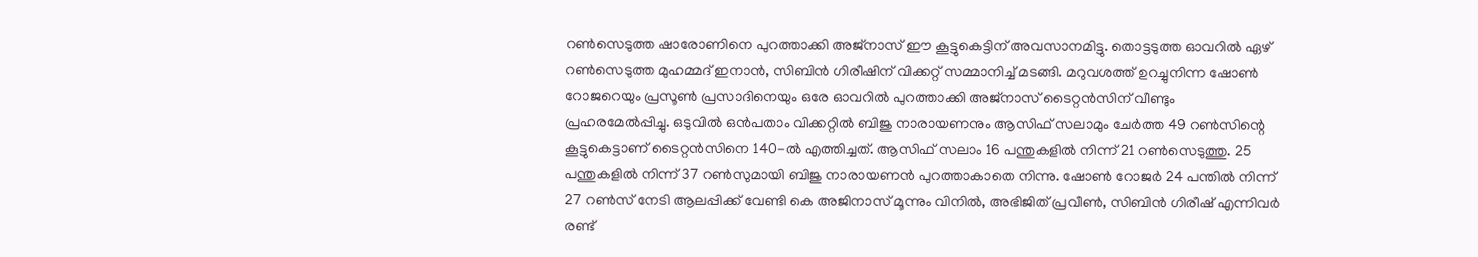റൺസെടുത്ത ഷാരോണിനെ പുറത്താക്കി അജ്നാസ് ഈ കൂട്ടുകെട്ടിന് അവസാനമിട്ടു. തൊട്ടടുത്ത ഓവറിൽ ഏഴ് റൺസെടുത്ത മുഹമ്മദ് ഇനാൻ, സിബിൻ ഗിരീഷിന് വിക്കറ്റ് സമ്മാനിച്ച് മടങ്ങി. മറുവശത്ത് ഉറച്ചുനിന്ന ഷോൺ റോജറെയും പ്രസൂൺ പ്രസാദിനെയും ഒരേ ഓവറിൽ പുറത്താക്കി അജ്നാസ് ടൈറ്റൻസിന് വീണ്ടും പ്രഹരമേൽപ്പിച്ചു. ഒടുവിൽ ഒൻപതാം വിക്കറ്റിൽ ബിജു നാരായണനും ആസിഫ് സലാമും ചേർത്ത 49 റൺസിന്റെ കൂട്ടുകെട്ടാണ് ടൈറ്റൻസിനെ 140-ൽ എത്തിച്ചത്. ആസിഫ് സലാം 16 പന്തുകളിൽ നിന്ന് 21 റൺസെടുത്തു. 25 പന്തുകളിൽ നിന്ന് 37 റൺസുമായി ബിജു നാരായണൻ പുറത്താകാതെ നിന്നു. ഷോൺ റോജർ 24 പന്തിൽ നിന്ന് 27 റൺസ് നേടി ആലപ്പിക്ക് വേണ്ടി കെ അജിനാസ് മൂന്നും വിനിൽ, അഭിജിത് പ്രവീൺ, സിബിൻ ഗിരീഷ് എന്നിവർ രണ്ട്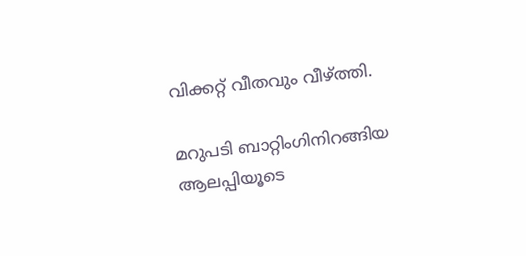വിക്കറ്റ് വീതവും വീഴ്ത്തി.

മറുപടി ബാറ്റിംഗിനിറങ്ങിയ ആലപ്പിയൂടെ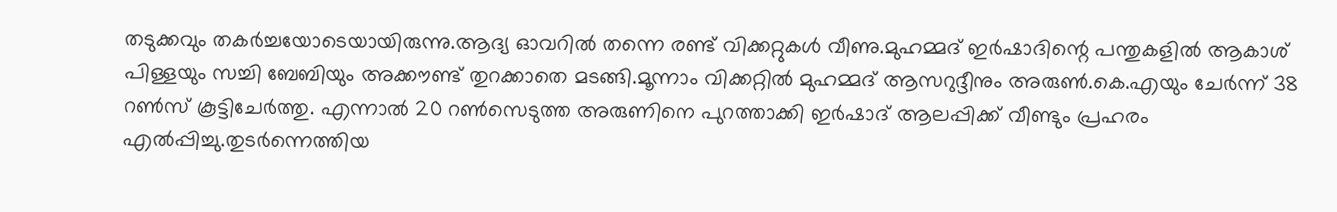തടുക്കവും തകർച്ചയോടെയായിരുന്നു.ആദ്യ ഓവറിൽ തന്നെ രണ്ട് വിക്കറ്റുകൾ വീണു.മുഹമ്മദ് ഇർഷാദിന്റെ പന്തുകളിൽ ആകാശ് പിള്ളയും സച്ചി ബേബിയും അക്കൗണ്ട് തുറക്കാതെ മടങ്ങി.മൂന്നാം വിക്കറ്റിൽ മുഹമ്മദ് ആസറുദ്ദീനും അരുൺ.കെ.എയും ചേർന്ന് 38 റൺസ് കൂട്ടിചേർത്തു. എന്നാൽ 20 റൺസെടുത്ത അരുണിനെ പുറത്താക്കി ഇർഷാദ് ആലപ്പിക്ക് വീണ്ടും പ്രഹരം എൽപ്പിച്ചു.തുടർന്നെത്തിയ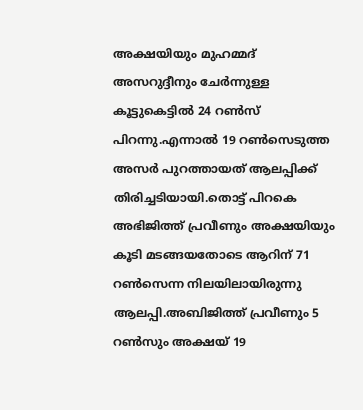അക്ഷയിയും മുഹമ്മദ് അസറുദ്ദീനും ചേർന്നുള്ള കൂട്ടുകെട്ടിൽ 24 റൺസ് പിറന്നു.എന്നാൽ 19 റൺസെടുത്ത അസർ പുറത്തായത് ആലപ്പിക്ക് തിരിച്ചടിയായി.തൊട്ട് പിറകെ അഭിജിത്ത് പ്രവീണും അക്ഷയിയും കൂടി മടങ്ങയതോടെ ആറിന് 71 റൺസെന്ന നിലയിലായിരുന്നു ആലപ്പി.അബിജിത്ത് പ്രവീണും 5 റൺസും അക്ഷയ് 19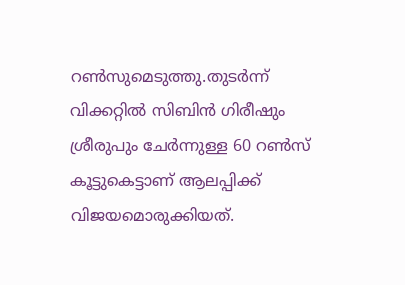റൺസുമെടുത്തു.തുടർന്ന് വിക്കറ്റിൽ സിബിൻ ഗിരീഷും ശ്രീരുപും ചേർന്നുള്ള 60 റൺസ് കൂട്ടുകെട്ടാണ് ആലപ്പിക്ക് വിജയമൊരുക്കിയത്.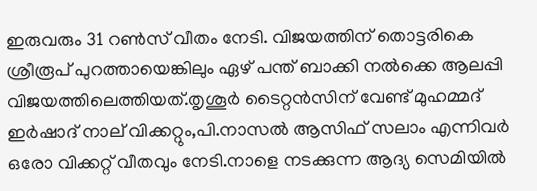ഇരുവരും 31 റൺസ് വീതം നേടി. വിജയത്തിന് തൊട്ടരികെ ശ്രീരൂപ് പുറത്തായെങ്കിലും ഏഴ് പന്ത് ബാക്കി നൽക്കെ ആലപ്പി വിജയത്തിലെത്തിയത്.തൃശൂർ ടൈറ്റൻസിന് വേണ്ട് മുഹമ്മദ് ഇർഷാദ് നാല് വിക്കറ്റും,പി.നാസൽ ആസിഫ് സലാം എന്നിവർ ഒരോ വിക്കറ്റ് വീതവും നേടി.നാളെ നടക്കുന്ന ആദ്യ സെമിയിൽ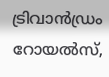ട്രിവാൻഡ്രം റോയൽസ്,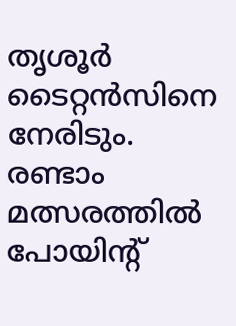തൃശൂർ ടൈറ്റൻസിനെ നേരിടും. രണ്ടാം മത്സരത്തിൽ പോയിൻ്റ്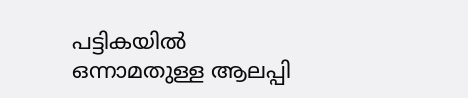പട്ടികയിൽ ഒന്നാമതുള്ള ആലപ്പി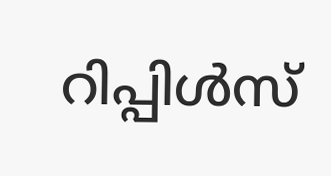റിപ്പിൾസ്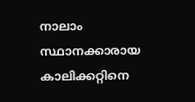നാലാം സ്ഥാനക്കാരായ കാലിക്കറ്റിനെ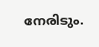നേരിടും.